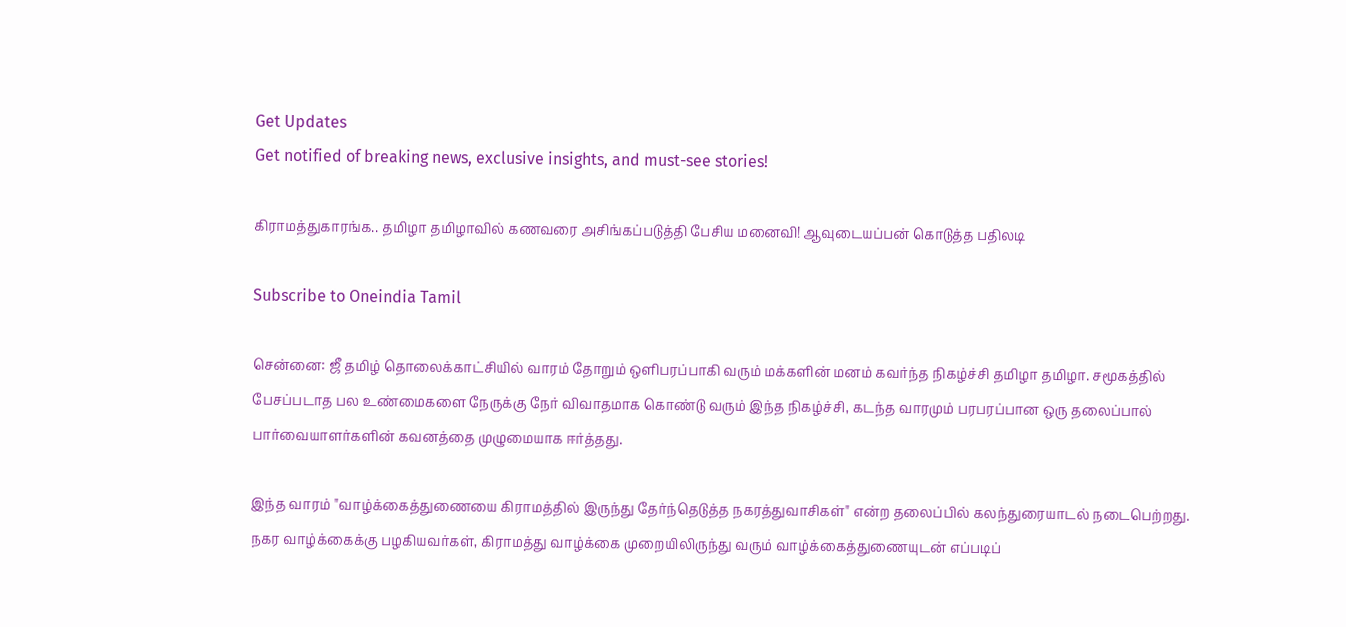Get Updates
Get notified of breaking news, exclusive insights, and must-see stories!

கிராமத்துகாரங்க.. தமிழா தமிழாவில் கணவரை அசிங்கப்படுத்தி பேசிய மனைவி! ஆவுடையப்பன் கொடுத்த பதிலடி

Subscribe to Oneindia Tamil

சென்னை: ஜீ தமிழ் தொலைக்காட்சியில் வாரம் தோறும் ஒளிபரப்பாகி வரும் மக்களின் மனம் கவர்ந்த நிகழ்ச்சி தமிழா தமிழா. சமூகத்தில் பேசப்படாத பல உண்மைகளை நேருக்கு நேர் விவாதமாக கொண்டு வரும் இந்த நிகழ்ச்சி, கடந்த வாரமும் பரபரப்பான ஒரு தலைப்பால் பார்வையாளர்களின் கவனத்தை முழுமையாக ஈர்த்தது.

இந்த வாரம் "வாழ்க்கைத்துணையை கிராமத்தில் இருந்து தேர்ந்தெடுத்த நகரத்துவாசிகள்" என்ற தலைப்பில் கலந்துரையாடல் நடைபெற்றது. நகர வாழ்க்கைக்கு பழகியவர்கள், கிராமத்து வாழ்க்கை முறையிலிருந்து வரும் வாழ்க்கைத்துணையுடன் எப்படிப்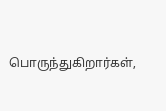பொருந்துகிறார்கள்,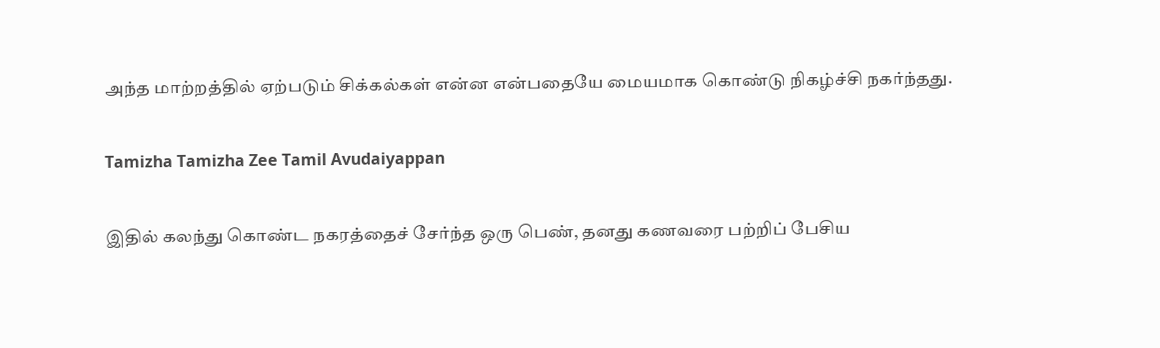அந்த மாற்றத்தில் ஏற்படும் சிக்கல்கள் என்ன என்பதையே மையமாக கொண்டு நிகழ்ச்சி நகர்ந்தது.

Tamizha Tamizha Zee Tamil Avudaiyappan

இதில் கலந்து கொண்ட நகரத்தைச் சேர்ந்த ஒரு பெண், தனது கணவரை பற்றிப் பேசிய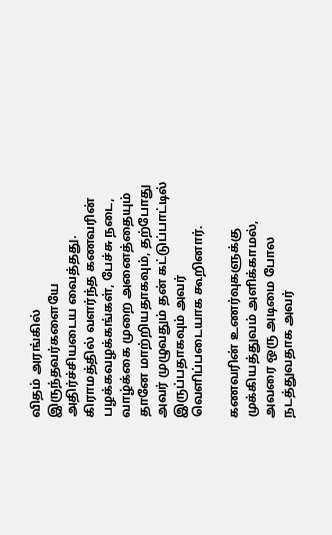விதம் அரங்கில் இருந்தவர்களையே அதிர்ச்சியடைய வைத்தது. கிராமத்தில் வளர்ந்த கணவரின் பழக்கவழக்கங்கள், பேச்சு நடை, வாழ்க்கை முறை அனைத்தையும் தானே மாற்றியதாகவும், தற்போது அவர் முழுவதும் தன் கட்டுப்பாட்டில் இருப்பதாகவும் அவர் வெளிப்படையாக கூறினார்.

கணவரின் உணர்வுகளுக்கு முக்கியத்துவம் அளிக்காமல், அவரை ஒரு அடிமை போல நடத்துவதாக அவர்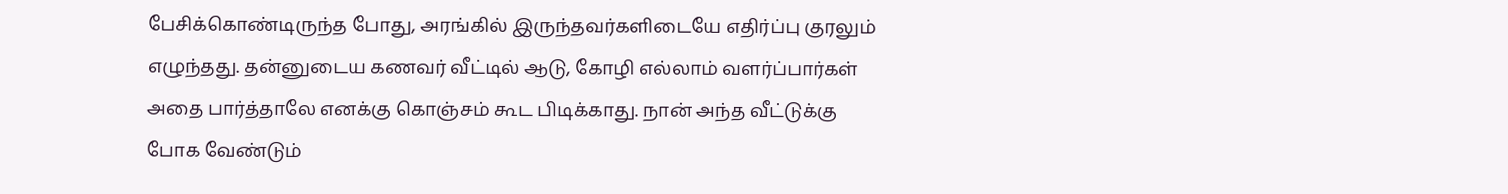பேசிக்கொண்டிருந்த போது, அரங்கில் இருந்தவர்களிடையே எதிர்ப்பு குரலும் எழுந்தது. தன்னுடைய கணவர் வீட்டில் ஆடு, கோழி எல்லாம் வளர்ப்பார்கள் அதை பார்த்தாலே எனக்கு கொஞ்சம் கூட பிடிக்காது. நான் அந்த வீட்டுக்கு போக வேண்டும்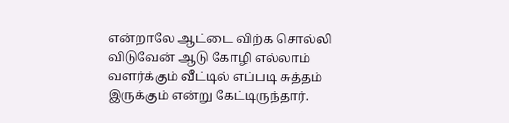என்றாலே ஆட்டை விற்க சொல்லி விடுவேன் ஆடு கோழி எல்லாம் வளர்க்கும் வீட்டில் எப்படி சுத்தம் இருக்கும் என்று கேட்டிருந்தார்.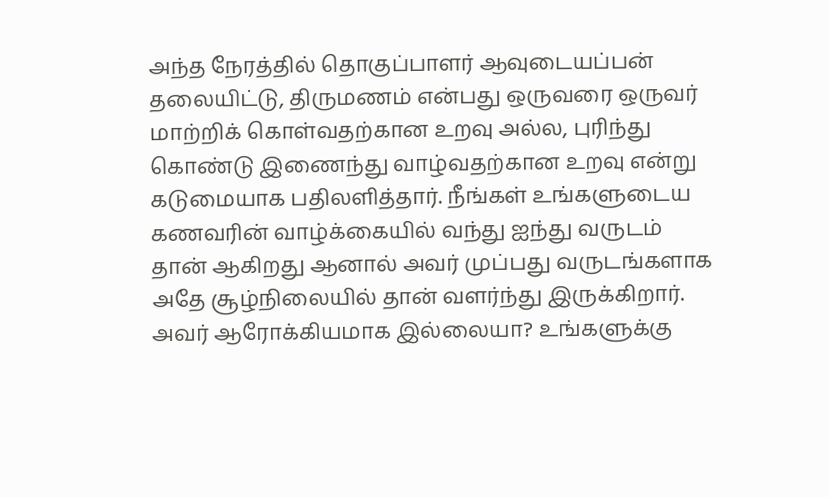அந்த நேரத்தில் தொகுப்பாளர் ஆவுடையப்பன் தலையிட்டு, திருமணம் என்பது ஒருவரை ஒருவர் மாற்றிக் கொள்வதற்கான உறவு அல்ல, புரிந்து கொண்டு இணைந்து வாழ்வதற்கான உறவு என்று கடுமையாக பதிலளித்தார். நீங்கள் உங்களுடைய கணவரின் வாழ்க்கையில் வந்து ஐந்து வருடம் தான் ஆகிறது ஆனால் அவர் முப்பது வருடங்களாக அதே சூழ்நிலையில் தான் வளர்ந்து இருக்கிறார். அவர் ஆரோக்கியமாக இல்லையா? உங்களுக்கு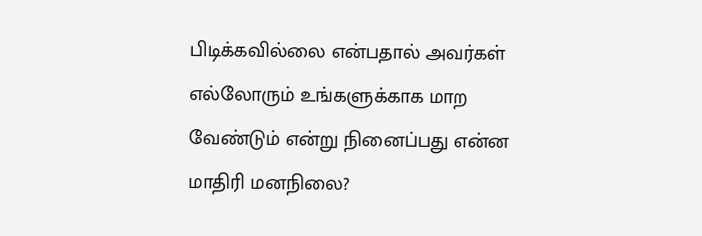பிடிக்கவில்லை என்பதால் அவர்கள் எல்லோரும் உங்களுக்காக மாற வேண்டும் என்று நினைப்பது என்ன மாதிரி மனநிலை?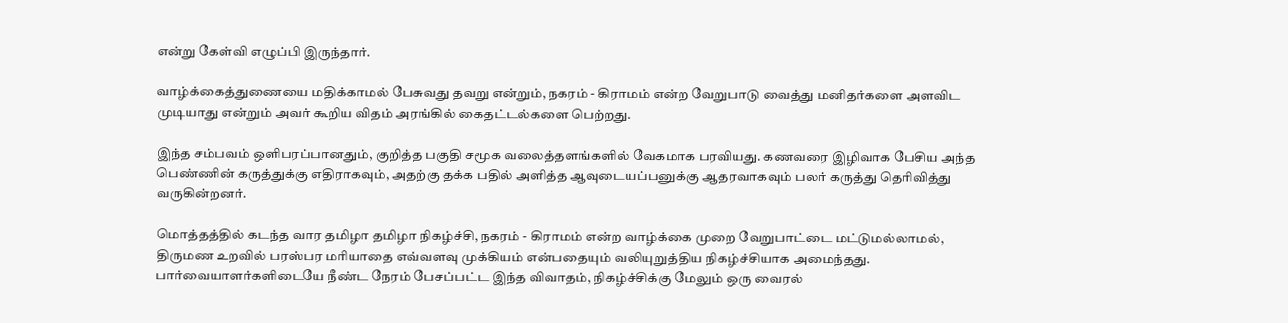என்று கேள்வி எழுப்பி இருந்தார்.

வாழ்க்கைத்துணையை மதிக்காமல் பேசுவது தவறு என்றும், நகரம் - கிராமம் என்ற வேறுபாடு வைத்து மனிதர்களை அளவிட முடியாது என்றும் அவர் கூறிய விதம் அரங்கில் கைதட்டல்களை பெற்றது.

இந்த சம்பவம் ஒளிபரப்பானதும், குறித்த பகுதி சமூக வலைத்தளங்களில் வேகமாக பரவியது. கணவரை இழிவாக பேசிய அந்த பெண்ணின் கருத்துக்கு எதிராகவும், அதற்கு தக்க பதில் அளித்த ஆவுடையப்பனுக்கு ஆதரவாகவும் பலர் கருத்து தெரிவித்து வருகின்றனர்.

மொத்தத்தில் கடந்த வார தமிழா தமிழா நிகழ்ச்சி, நகரம் - கிராமம் என்ற வாழ்க்கை முறை வேறுபாட்டை மட்டுமல்லாமல், திருமண உறவில் பரஸ்பர மரியாதை எவ்வளவு முக்கியம் என்பதையும் வலியுறுத்திய நிகழ்ச்சியாக அமைந்தது. பார்வையாளர்களிடையே நீண்ட நேரம் பேசப்பட்ட இந்த விவாதம், நிகழ்ச்சிக்கு மேலும் ஒரு வைரல்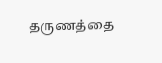தருணத்தை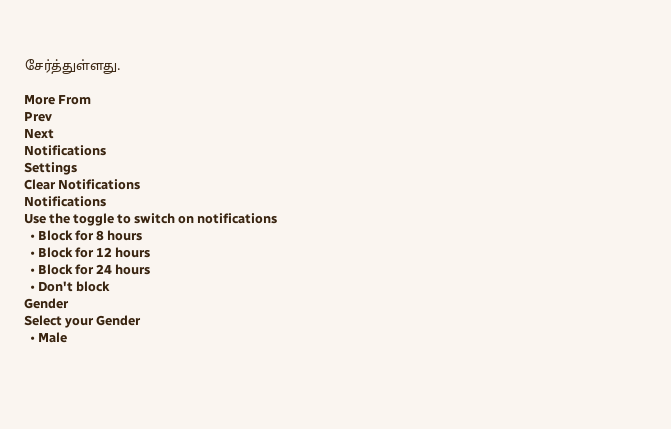சேர்த்துள்ளது.

More From
Prev
Next
Notifications
Settings
Clear Notifications
Notifications
Use the toggle to switch on notifications
  • Block for 8 hours
  • Block for 12 hours
  • Block for 24 hours
  • Don't block
Gender
Select your Gender
  • Male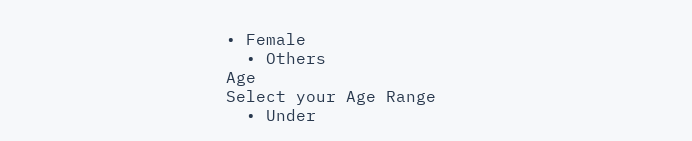• Female
  • Others
Age
Select your Age Range
  • Under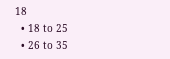18
  • 18 to 25
  • 26 to 35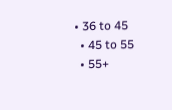• 36 to 45
  • 45 to 55
  • 55+